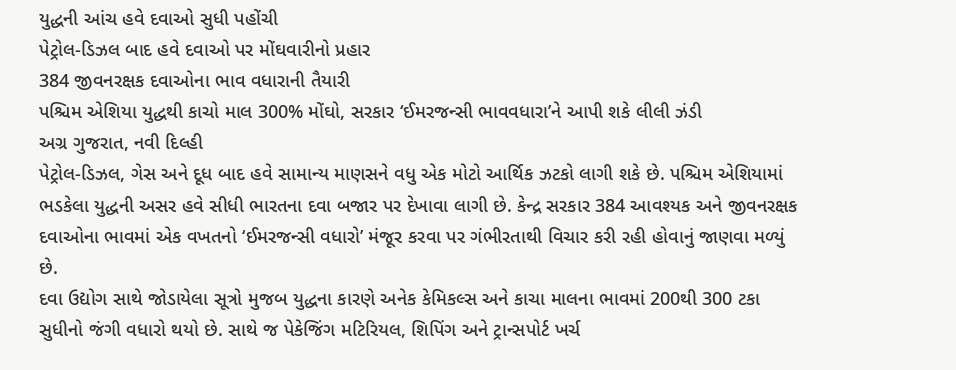યુદ્ધની આંચ હવે દવાઓ સુધી પહોંચી
પેટ્રોલ-ડિઝલ બાદ હવે દવાઓ પર મોંઘવારીનો પ્રહાર
384 જીવનરક્ષક દવાઓના ભાવ વધારાની તૈયારી
પશ્ચિમ એશિયા યુદ્ધથી કાચો માલ 300% મોંઘો, સરકાર ‘ઈમરજન્સી ભાવવધારા’ને આપી શકે લીલી ઝંડી
અગ્ર ગુજરાત, નવી દિલ્હી
પેટ્રોલ-ડિઝલ, ગેસ અને દૂધ બાદ હવે સામાન્ય માણસને વધુ એક મોટો આર્થિક ઝટકો લાગી શકે છે. પશ્ચિમ એશિયામાં ભડકેલા યુદ્ધની અસર હવે સીધી ભારતના દવા બજાર પર દેખાવા લાગી છે. કેન્દ્ર સરકાર 384 આવશ્યક અને જીવનરક્ષક દવાઓના ભાવમાં એક વખતનો ‘ઈમરજન્સી વધારો’ મંજૂર કરવા પર ગંભીરતાથી વિચાર કરી રહી હોવાનું જાણવા મળ્યું છે.
દવા ઉદ્યોગ સાથે જોડાયેલા સૂત્રો મુજબ યુદ્ધના કારણે અનેક કેમિકલ્સ અને કાચા માલના ભાવમાં 200થી 300 ટકા સુધીનો જંગી વધારો થયો છે. સાથે જ પેકેજિંગ મટિરિયલ, શિપિંગ અને ટ્રાન્સપોર્ટ ખર્ચ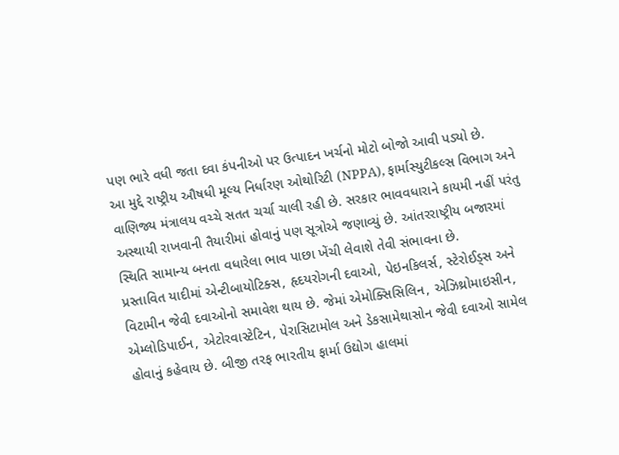પણ ભારે વધી જતા દવા કંપનીઓ પર ઉત્પાદન ખર્ચનો મોટો બોજો આવી પડ્યો છે.
આ મુદ્દે રાષ્ટ્રીય ઔષધી મૂલ્ય નિર્ધારણ ઓથોરિટી (NPPA), ફાર્માસ્યુટીકલ્સ વિભાગ અને વાણિજ્ય મંત્રાલય વચ્ચે સતત ચર્ચા ચાલી રહી છે. સરકાર ભાવવધારાને કાયમી નહીં પરંતુ અસ્થાયી રાખવાની તૈયારીમાં હોવાનું પણ સૂત્રોએ જણાવ્યું છે. આંતરરાષ્ટ્રીય બજારમાં સ્થિતિ સામાન્ય બનતા વધારેલા ભાવ પાછા ખેંચી લેવાશે તેવી સંભાવના છે.
પ્રસ્તાવિત યાદીમાં એન્ટીબાયોટિક્સ, હૃદયરોગની દવાઓ, પેઇનકિલર્સ, સ્ટેરોઈડ્સ અને વિટામીન જેવી દવાઓનો સમાવેશ થાય છે. જેમાં એમોક્સિસિલિન, એઝિથ્રોમાઇસીન, એમ્લોડિપાઈન, એટોરવાસ્ટેટિન, પેરાસિટામોલ અને ડેકસામેથાસોન જેવી દવાઓ સામેલ હોવાનું કહેવાય છે. બીજી તરફ ભારતીય ફાર્મા ઉદ્યોગ હાલમાં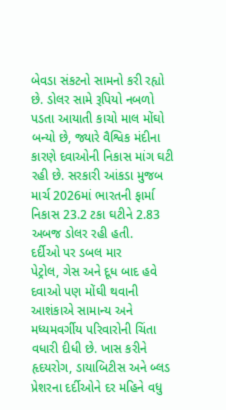બેવડા સંકટનો સામનો કરી રહ્યો છે. ડોલર સામે રૂપિયો નબળો પડતા આયાતી કાચો માલ મોંઘો બન્યો છે, જ્યારે વૈશ્વિક મંદીના કારણે દવાઓની નિકાસ માંગ ઘટી રહી છે. સરકારી આંકડા મુજબ માર્ચ 2026માં ભારતની ફાર્મા નિકાસ 23.2 ટકા ઘટીને 2.83 અબજ ડોલર રહી હતી.
દર્દીઓ પર ડબલ માર
પેટ્રોલ, ગેસ અને દૂધ બાદ હવે દવાઓ પણ મોંઘી થવાની આશંકાએ સામાન્ય અને મધ્યમવર્ગીય પરિવારોની ચિંતા વધારી દીધી છે. ખાસ કરીને હૃદયરોગ, ડાયાબિટીસ અને બ્લડ પ્રેશરના દર્દીઓને દર મહિને વધુ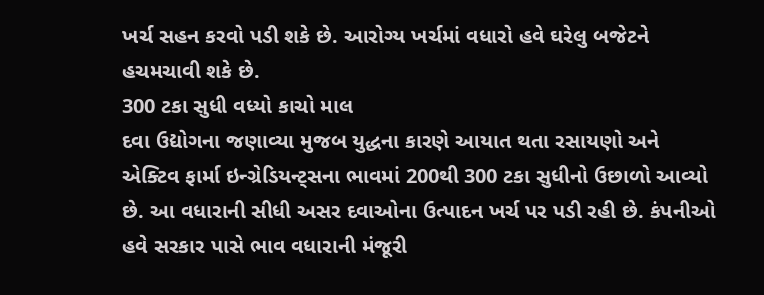ખર્ચ સહન કરવો પડી શકે છે. આરોગ્ય ખર્ચમાં વધારો હવે ઘરેલુ બજેટને હચમચાવી શકે છે.
300 ટકા સુધી વધ્યો કાચો માલ
દવા ઉદ્યોગના જણાવ્યા મુજબ યુદ્ધના કારણે આયાત થતા રસાયણો અને એક્ટિવ ફાર્મા ઇન્ગ્રેડિયન્ટ્સના ભાવમાં 200થી 300 ટકા સુધીનો ઉછાળો આવ્યો છે. આ વધારાની સીધી અસર દવાઓના ઉત્પાદન ખર્ચ પર પડી રહી છે. કંપનીઓ હવે સરકાર પાસે ભાવ વધારાની મંજૂરી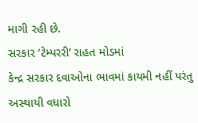માગી રહી છે.
સરકાર ‘ટેમ્પરરી’ રાહત મોડમાં
કેન્દ્ર સરકાર દવાઓના ભાવમાં કાયમી નહીં પરંતુ અસ્થાયી વધારો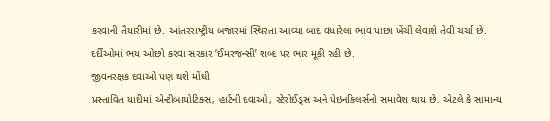કરવાની તૈયારીમાં છે. આંતરરાષ્ટ્રીય બજારમાં સ્થિરતા આવ્યા બાદ વધારેલા ભાવ પાછા ખેંચી લેવાશે તેવી ચર્ચા છે. દર્દીઓમાં ભય ઓછો કરવા સરકાર ‘ઈમરજન્સી’ શબ્દ પર ભાર મૂકી રહી છે.
જીવનરક્ષક દવાઓ પણ થશે મોંઘી
પ્રસ્તાવિત યાદીમાં એન્ટીબાયોટિક્સ, હાર્ટની દવાઓ, સ્ટેરોઈડ્સ અને પેઇનકિલર્સનો સમાવેશ થાય છે. એટલે કે સામાન્ય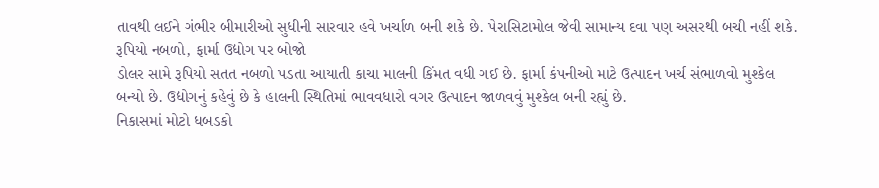તાવથી લઈને ગંભીર બીમારીઓ સુધીની સારવાર હવે ખર્ચાળ બની શકે છે. પેરાસિટામોલ જેવી સામાન્ય દવા પણ અસરથી બચી નહીં શકે.
રૂપિયો નબળો, ફાર્મા ઉદ્યોગ પર બોજો
ડોલર સામે રૂપિયો સતત નબળો પડતા આયાતી કાચા માલની કિંમત વધી ગઈ છે. ફાર્મા કંપનીઓ માટે ઉત્પાદન ખર્ચ સંભાળવો મુશ્કેલ બન્યો છે. ઉદ્યોગનું કહેવું છે કે હાલની સ્થિતિમાં ભાવવધારો વગર ઉત્પાદન જાળવવું મુશ્કેલ બની રહ્યું છે.
નિકાસમાં મોટો ધબડકો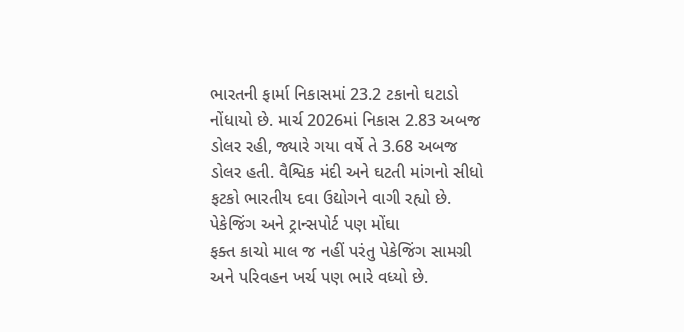ભારતની ફાર્મા નિકાસમાં 23.2 ટકાનો ઘટાડો નોંધાયો છે. માર્ચ 2026માં નિકાસ 2.83 અબજ ડોલર રહી, જ્યારે ગયા વર્ષે તે 3.68 અબજ ડોલર હતી. વૈશ્વિક મંદી અને ઘટતી માંગનો સીધો ફટકો ભારતીય દવા ઉદ્યોગને વાગી રહ્યો છે.
પેકેજિંગ અને ટ્રાન્સપોર્ટ પણ મોંઘા
ફક્ત કાચો માલ જ નહીં પરંતુ પેકેજિંગ સામગ્રી અને પરિવહન ખર્ચ પણ ભારે વધ્યો છે.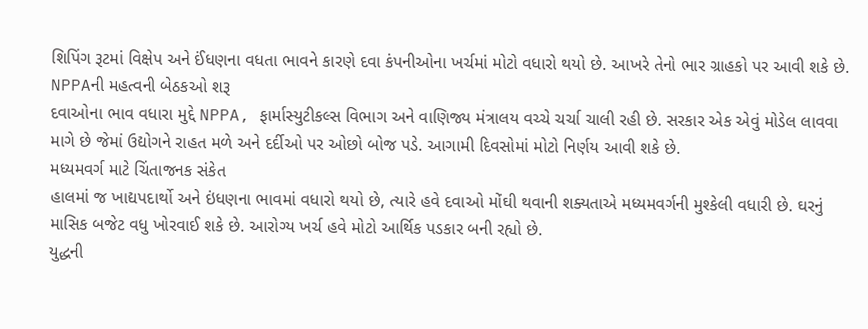શિપિંગ રૂટમાં વિક્ષેપ અને ઈંધણના વધતા ભાવને કારણે દવા કંપનીઓના ખર્ચમાં મોટો વધારો થયો છે. આખરે તેનો ભાર ગ્રાહકો પર આવી શકે છે.
NPPAની મહત્વની બેઠકઓ શરૂ
દવાઓના ભાવ વધારા મુદ્દે NPPA, ફાર્માસ્યુટીકલ્સ વિભાગ અને વાણિજ્ય મંત્રાલય વચ્ચે ચર્ચા ચાલી રહી છે. સરકાર એક એવું મોડેલ લાવવા માગે છે જેમાં ઉદ્યોગને રાહત મળે અને દર્દીઓ પર ઓછો બોજ પડે. આગામી દિવસોમાં મોટો નિર્ણય આવી શકે છે.
મધ્યમવર્ગ માટે ચિંતાજનક સંકેત
હાલમાં જ ખાદ્યપદાર્થો અને ઇંધણના ભાવમાં વધારો થયો છે, ત્યારે હવે દવાઓ મોંઘી થવાની શક્યતાએ મધ્યમવર્ગની મુશ્કેલી વધારી છે. ઘરનું માસિક બજેટ વધુ ખોરવાઈ શકે છે. આરોગ્ય ખર્ચ હવે મોટો આર્થિક પડકાર બની રહ્યો છે.
યુદ્ધની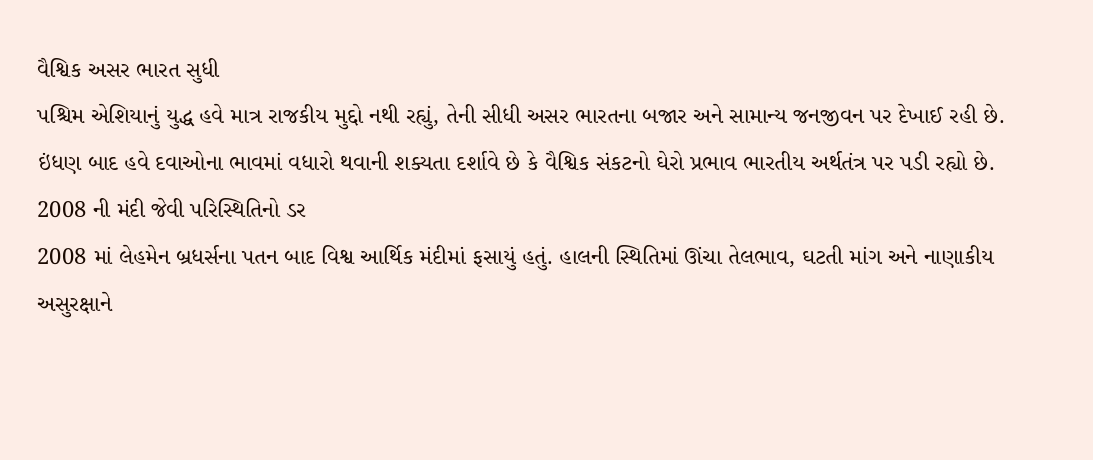વૈશ્વિક અસર ભારત સુધી
પશ્ચિમ એશિયાનું યુદ્ધ હવે માત્ર રાજકીય મુદ્દો નથી રહ્યું, તેની સીધી અસર ભારતના બજાર અને સામાન્ય જનજીવન પર દેખાઈ રહી છે. ઇંધણ બાદ હવે દવાઓના ભાવમાં વધારો થવાની શક્યતા દર્શાવે છે કે વૈશ્વિક સંકટનો ઘેરો પ્રભાવ ભારતીય અર્થતંત્ર પર પડી રહ્યો છે.
2008 ની મંદી જેવી પરિસ્થિતિનો ડર
2008 માં લેહમેન બ્રધર્સના પતન બાદ વિશ્વ આર્થિક મંદીમાં ફસાયું હતું. હાલની સ્થિતિમાં ઊંચા તેલભાવ, ઘટતી માંગ અને નાણાકીય અસુરક્ષાને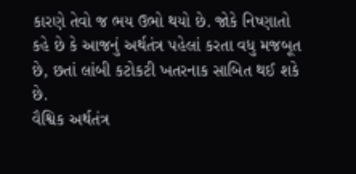કારણે તેવો જ ભય ઉભો થયો છે. જોકે નિષ્ણાતો કહે છે કે આજનું અર્થતંત્ર પહેલાં કરતા વધુ મજબૂત છે, છતાં લાંબી કટોકટી ખતરનાક સાબિત થઈ શકે છે.
વૈશ્વિક અર્થતંત્ર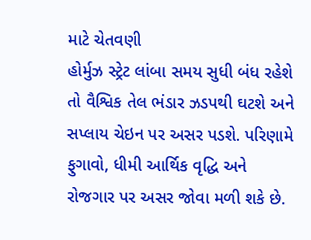માટે ચેતવણી
હોર્મુઝ સ્ટ્રેટ લાંબા સમય સુધી બંધ રહેશે તો વૈશ્વિક તેલ ભંડાર ઝડપથી ઘટશે અને સપ્લાય ચેઇન પર અસર પડશે. પરિણામે ફુગાવો, ધીમી આર્થિક વૃદ્ધિ અને રોજગાર પર અસર જોવા મળી શકે છે.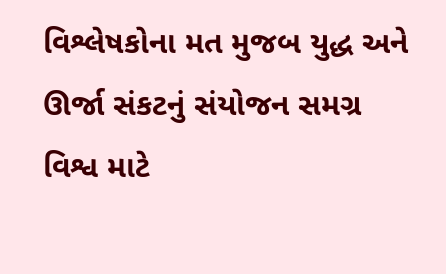વિશ્લેષકોના મત મુજબ યુદ્ધ અને ઊર્જા સંકટનું સંયોજન સમગ્ર વિશ્વ માટે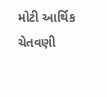મોટી આર્થિક ચેતવણી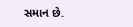સમાન છે.